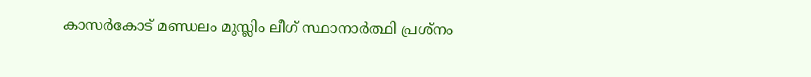കാസര്‍കോട് മണ്ഡലം മുസ്ലിം ലീഗ് സ്ഥാനാര്‍ത്ഥി പ്രശ്‌നം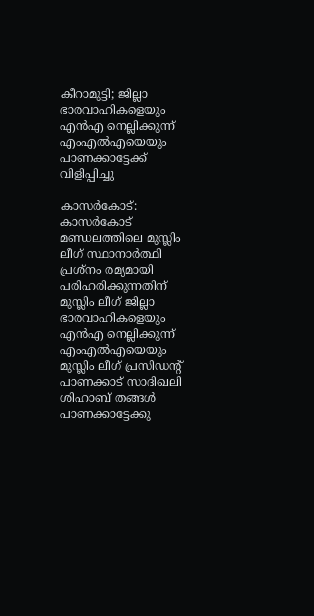കീറാമുട്ടി; ജില്ലാ ഭാരവാഹികളെയും എന്‍എ നെല്ലിക്കുന്ന് എംഎല്‍എയെയും പാണക്കാട്ടേക്ക് വിളിപ്പിച്ചു

കാസര്‍കോട്: കാസര്‍കോട് മണ്ഡലത്തിലെ മുസ്ലിം ലീഗ് സ്ഥാനാര്‍ത്ഥി പ്രശ്‌നം രമ്യമായി പരിഹരിക്കുന്നതിന് മുസ്ലിം ലീഗ് ജില്ലാ ഭാരവാഹികളെയും എന്‍എ നെല്ലിക്കുന്ന് എംഎല്‍എയെയും മുസ്ലിം ലീഗ് പ്രസിഡന്റ് പാണക്കാട് സാദിഖലി ശിഹാബ് തങ്ങള്‍ പാണക്കാട്ടേക്കു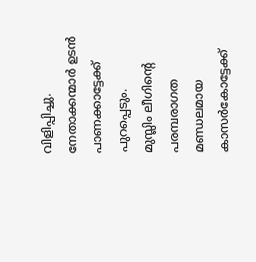വിളിപ്പിച്ചു. നേതാക്കന്മാര്‍ ഉടന്‍ പാണക്കാട്ടേക്ക് പുറപ്പെടും.
മുസ്ലിം ലീഗിന്റെ പരമ്പരാഗത മണ്ഡലമായ കാസര്‍കോട്ടേക്ക്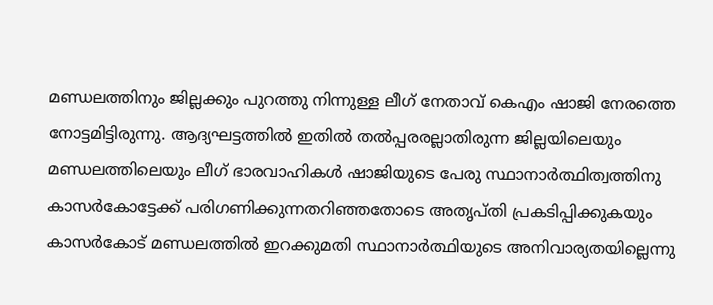മണ്ഡലത്തിനും ജില്ലക്കും പുറത്തു നിന്നുള്ള ലീഗ് നേതാവ് കെഎം ഷാജി നേരത്തെ നോട്ടമിട്ടിരുന്നു. ആദ്യഘട്ടത്തില്‍ ഇതില്‍ തല്‍പ്പരരല്ലാതിരുന്ന ജില്ലയിലെയും മണ്ഡലത്തിലെയും ലീഗ് ഭാരവാഹികള്‍ ഷാജിയുടെ പേരു സ്ഥാനാര്‍ത്ഥിത്വത്തിനു കാസര്‍കോട്ടേക്ക് പരിഗണിക്കുന്നതറിഞ്ഞതോടെ അതൃപ്തി പ്രകടിപ്പിക്കുകയും കാസര്‍കോട് മണ്ഡലത്തില്‍ ഇറക്കുമതി സ്ഥാനാര്‍ത്ഥിയുടെ അനിവാര്യതയില്ലെന്നു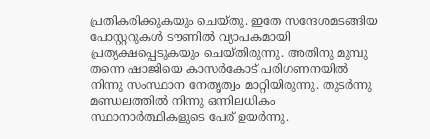പ്രതികരിക്കുകയും ചെയ്തു. ഇതേ സന്ദേശമടങ്ങിയ പോസ്റ്ററുകള്‍ ടൗണില്‍ വ്യാപകമായി പ്രത്യക്ഷപ്പെടുകയും ചെയ്തിരുന്നു. അതിനു മുമ്പു തന്നെ ഷാജിയെ കാസര്‍കോട് പരിഗണനയില്‍ നിന്നു സംസ്ഥാന നേതൃത്വം മാറ്റിയിരുന്നു. തുടര്‍ന്നു മണ്ഡലത്തില്‍ നിന്നു ഒന്നിലധികം സ്ഥാനാര്‍ത്ഥികളുടെ പേര് ഉയര്‍ന്നു.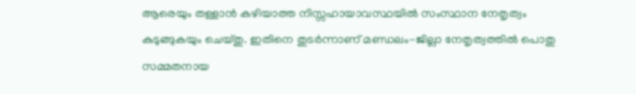ആരെയും തള്ളാന്‍ കഴിയാത്ത നിസ്സഹായാവസ്ഥയില്‍ സംസ്ഥാന നേതൃത്വം കുടുങ്ങുകയും ചെയ്തു. ഇതിനെ തുടര്‍ന്നാണ് മണ്ഡലം-ജില്ലാ നേതൃത്വത്തില്‍ പൊതു സമ്മതനായ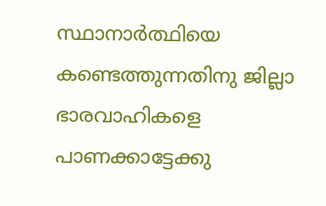സ്ഥാനാര്‍ത്ഥിയെ കണ്ടെത്തുന്നതിനു ജില്ലാ ഭാരവാഹികളെ പാണക്കാട്ടേക്കു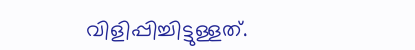വിളിപ്പിച്ചിട്ടുള്ളത്.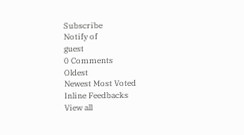Subscribe
Notify of
guest
0 Comments
Oldest
Newest Most Voted
Inline Feedbacks
View all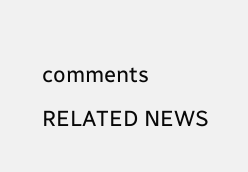comments
RELATED NEWS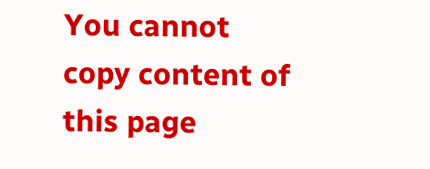You cannot copy content of this page